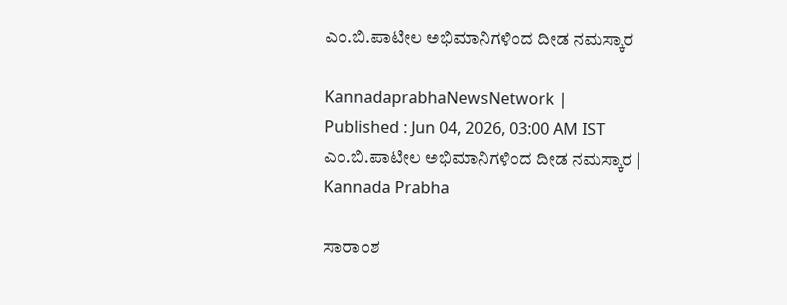ಎಂ.ಬಿ.ಪಾಟೀಲ ಅಭಿಮಾನಿಗಳಿಂದ ದೀಡ ನಮಸ್ಕಾರ

KannadaprabhaNewsNetwork |
Published : Jun 04, 2026, 03:00 AM IST
ಎಂ.ಬಿ.ಪಾಟೀಲ ಅಭಿಮಾನಿಗಳಿಂದ ದೀಡ ನಮಸ್ಕಾರ | Kannada Prabha

ಸಾರಾಂಶ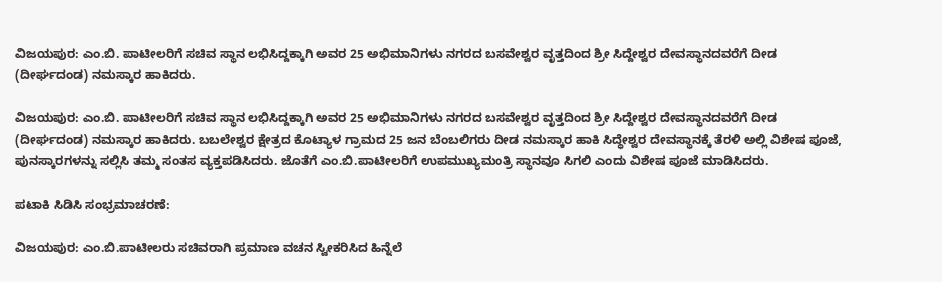ವಿಜಯಪುರ: ಎಂ.ಬಿ. ಪಾಟೀಲರಿಗೆ ಸಚಿವ ಸ್ಥಾನ ಲಭಿಸಿದ್ದಕ್ಕಾಗಿ ಅವರ 25 ಅಭಿಮಾನಿಗಳು ನಗರದ ಬಸವೇಶ್ವರ ವೃತ್ತದಿಂದ ಶ್ರೀ ಸಿದ್ದೇಶ್ವರ ದೇವಸ್ಥಾನದವರೆಗೆ ದೀಡ (ದೀರ್ಘದಂಡ) ನಮಸ್ಕಾರ ಹಾಕಿದರು.

ವಿಜಯಪುರ: ಎಂ.ಬಿ. ಪಾಟೀಲರಿಗೆ ಸಚಿವ ಸ್ಥಾನ ಲಭಿಸಿದ್ದಕ್ಕಾಗಿ ಅವರ 25 ಅಭಿಮಾನಿಗಳು ನಗರದ ಬಸವೇಶ್ವರ ವೃತ್ತದಿಂದ ಶ್ರೀ ಸಿದ್ದೇಶ್ವರ ದೇವಸ್ಥಾನದವರೆಗೆ ದೀಡ (ದೀರ್ಘದಂಡ) ನಮಸ್ಕಾರ ಹಾಕಿದರು. ಬಬಲೇಶ್ವರ ಕ್ಷೇತ್ರದ ಕೊಟ್ಯಾಳ ಗ್ರಾಮದ 25 ಜನ ಬೆಂಬಲಿಗರು ದೀಡ ನಮಸ್ಕಾರ ಹಾಕಿ ಸಿದ್ಧೇಶ್ವರ ದೇವಸ್ಥಾನಕ್ಕೆ ತೆರಳಿ ಅಲ್ಲಿ ವಿಶೇಷ ಪೂಜೆ, ಪುನಸ್ಕಾರಗಳನ್ನು ಸಲ್ಲಿಸಿ ತಮ್ಮ ಸಂತಸ ವ್ಯಕ್ತಪಡಿಸಿದರು. ಜೊತೆಗೆ ಎಂ.ಬಿ.ಪಾಟೀಲರಿಗೆ ಉಪಮುಖ್ಯಮಂತ್ರಿ ಸ್ಥಾನವೂ ಸಿಗಲಿ ಎಂದು ವಿಶೇಷ ಪೂಜೆ ಮಾಡಿಸಿದರು.

ಪಟಾಕಿ ಸಿಡಿಸಿ ಸಂಭ್ರಮಾಚರಣೆ:

ವಿಜಯಪುರ: ಎಂ.ಬಿ.ಪಾಟೀಲರು ಸಚಿವರಾಗಿ ಪ್ರಮಾಣ ವಚನ ಸ್ವೀಕರಿಸಿದ ಹಿನ್ನೆಲೆ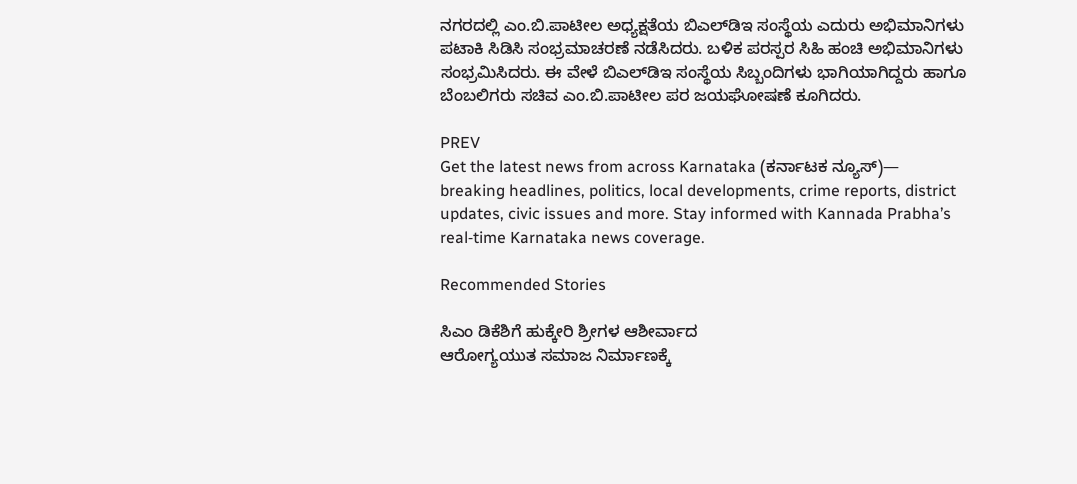ನಗರದಲ್ಲಿ ಎಂ.ಬಿ.ಪಾಟೀಲ ಅಧ್ಯಕ್ಷತೆಯ ಬಿಎಲ್‌ಡಿಇ ಸಂಸ್ಥೆಯ ಎದುರು ಅಭಿಮಾನಿಗಳು ಪಟಾಕಿ ಸಿಡಿಸಿ ಸಂಭ್ರಮಾಚರಣೆ ನಡೆಸಿದರು. ಬಳಿಕ ಪರಸ್ಪರ ಸಿಹಿ‌‌ ಹಂಚಿ ಅಭಿಮಾನಿಗಳು ಸಂಭ್ರಮಿಸಿದರು. ಈ ವೇಳೆ ಬಿಎಲ್‌ಡಿಇ ಸಂಸ್ಥೆಯ ಸಿಬ್ಬಂದಿಗಳು ಭಾಗಿಯಾಗಿದ್ದರು ಹಾಗೂ ಬೆಂಬಲಿಗರು ಸಚಿವ ಎಂ.ಬಿ.ಪಾಟೀಲ ಪರ ಜಯಘೋಷಣೆ ಕೂಗಿದರು.

PREV
Get the latest news from across Karnataka (ಕರ್ನಾಟಕ ನ್ಯೂಸ್)— breaking headlines, politics, local developments, crime reports, district updates, civic issues and more. Stay informed with Kannada Prabha’s real‑time Karnataka news coverage.

Recommended Stories

ಸಿಎಂ ಡಿಕೆಶಿಗೆ ಹುಕ್ಕೇರಿ ಶ್ರೀಗಳ ಆಶೀರ್ವಾದ
ಆರೋಗ್ಯಯುತ ಸಮಾಜ ನಿರ್ಮಾಣಕ್ಕೆ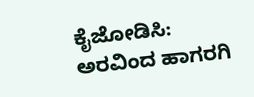ಕೈಜೋಡಿಸಿ: ಅರವಿಂದ ಹಾಗರಗಿ